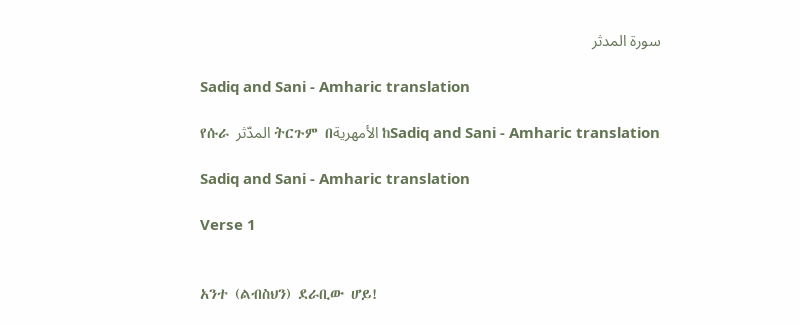سورة المدثر

Sadiq and Sani - Amharic translation

የሱራ المدّثر ትርጉም በالأمهرية ከSadiq and Sani - Amharic translation

Sadiq and Sani - Amharic translation

Verse 1


አንተ (ልብስህን) ደራቢው ሆይ!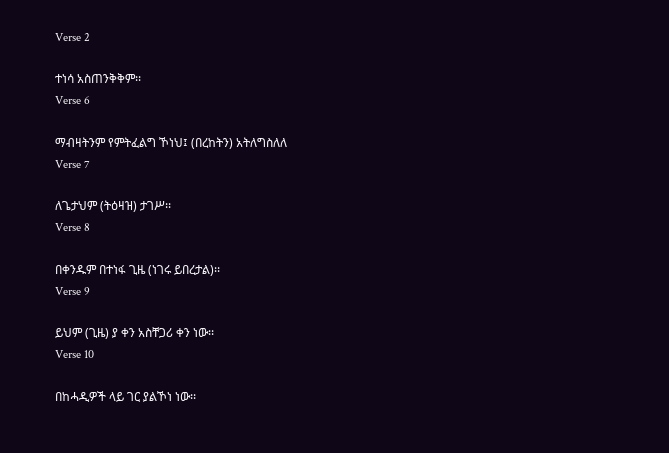Verse 2

ተነሳ አስጠንቅቅም፡፡
Verse 6

ማብዛትንም የምትፈልግ ኾነህ፤ (በረከትን) አትለግስለለ
Verse 7

ለጌታህም (ትዕዛዝ) ታገሥ፡፡
Verse 8

በቀንዱም በተነፋ ጊዜ (ነገሩ ይበረታል)፡፡
Verse 9

ይህም (ጊዜ) ያ ቀን አስቸጋሪ ቀን ነው፡፡
Verse 10

በከሓዲዎች ላይ ገር ያልኾነ ነው፡፡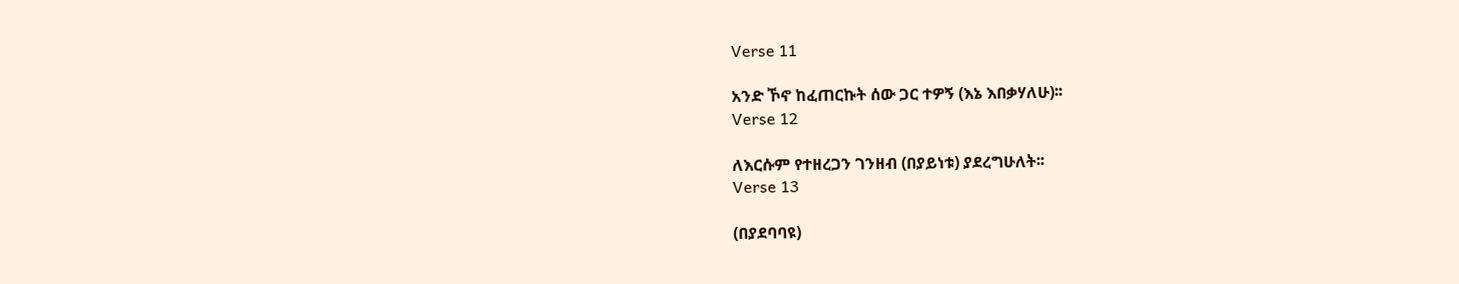Verse 11

አንድ ኾኖ ከፈጠርኩት ሰው ጋር ተዎኝ (እኔ እበቃሃለሁ)፡፡
Verse 12

ለእርሱም የተዘረጋን ገንዘብ (በያይነቱ) ያደረግሁለት፡፡
Verse 13

(በያደባባዩ)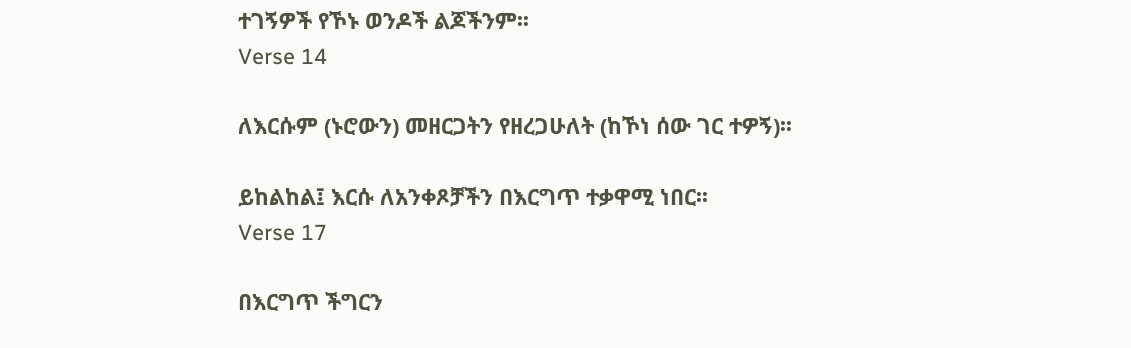ተገኝዎች የኾኑ ወንዶች ልጆችንም፡፡
Verse 14

ለእርሱም (ኑሮውን) መዘርጋትን የዘረጋሁለት (ከኾነ ሰው ገር ተዎኝ)፡፡

ይከልከል፤ እርሱ ለአንቀጾቻችን በእርግጥ ተቃዋሚ ነበር፡፡
Verse 17

በእርግጥ ችግርን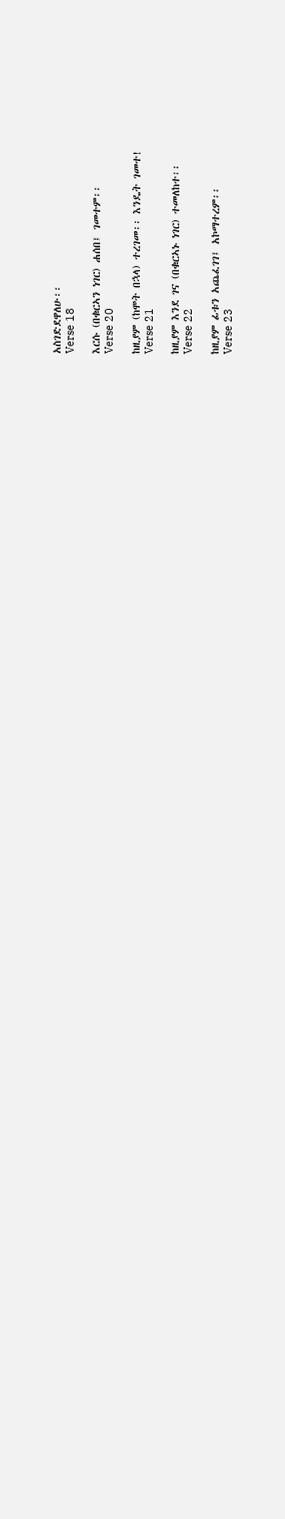አስገድደዋለሁ፡፡
Verse 18

እርሱ (በቁርኣን ነገር) ሐሰበ፤ ገመተም፡፡
Verse 20

ከዚያም (ከሞት በኋላ) ተረገመ፡፡ እንዴት ገመተ!
Verse 21

ከዚያም እንደ ገና (በቁርኣኑ ነገር) ተመለከተ፡፡
Verse 22

ከዚያም ፊቱን አጨፈገገ፤ አኮማተረም፡፡
Verse 23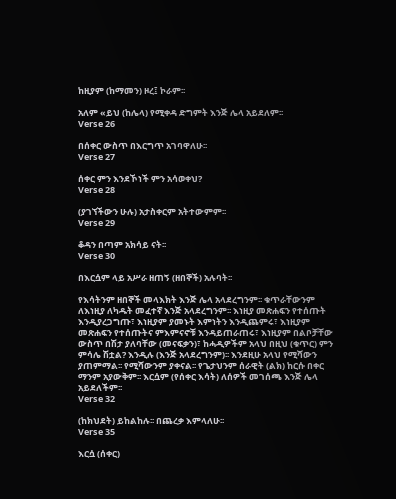ከዚያም (ከማመን) ዞረ፤ ኮራም፡፡

አለም «ይህ (ከሌላ) የሚቀዳ ድግምት እንጅ ሌላ አይደለም፡፡
Verse 26

በሰቀር ውስጥ በእርግጥ አገባዋለሁ፡፡
Verse 27

ሰቀር ምን እንደኾነች ምን አሳወቀህ?
Verse 28

(ያገኘችውን ሁሉ) አታስቀርም አትተውምም፡፡
Verse 29

ቆዳን በጣም አክሳይ ናት፡፡
Verse 30

በእርሷም ላይ አሥራ ዘጠኝ (ዘበኞች) አሉባት፡፡

የእሳትንም ዘበኞች መላእክት እንጅ ሌላ አላደረግንም፡፡ ቁጥራቸውንም ለእነዚያ ለካዱት መፈተኛ እንጅ አላደረግንም፡፡ እነዚያ መጽሐፍን የተሰጡት እንዲያረጋግጡ፣ እነዚያም ያመኑት እምነትን እንዲጨምሩ፣ እነዚያም መጽሐፍን የተሰጡትና ምእምናኖቹ እንዳይጠራጠሩ፣ እነዚያም በልቦቻቸው ውስጥ በሽታ ያለባቸው (መናፍቃን)፣ ከሓዲዎችም አላህ በዚህ (ቁጥር) ምን ምሳሌ ሽቷል? እንዲሉ (እንጅ አላደረግንም)፡፡ እንደዚሁ አላህ የሚሻውን ያጠምማል፡፡ የሚሻውንም ያቀናል፡፡ የጌታህንም ሰራዊት (ልክ) ከርሱ በቀር ማንም አያውቅም፡፡ እርሷም (የሰቀር እሳት) ለሰዎች መገሰጫ እንጅ ሌላ አይደለችም፡፡
Verse 32

(ከክህደት) ይከልከሉ፡፡ በጨረቃ እምላለሁ፡፡
Verse 35

እርሷ (ሰቀር)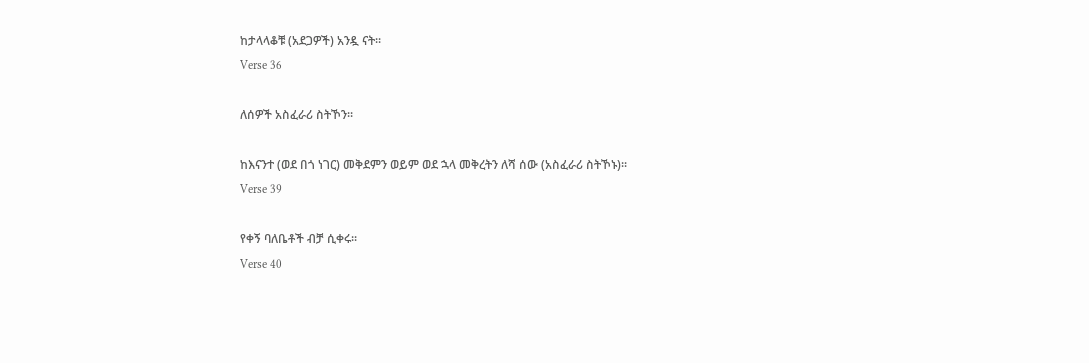ከታላላቆቹ (አደጋዎች) አንዷ ናት፡፡
Verse 36

ለሰዎች አስፈራሪ ስትኾን፡፡

ከእናንተ (ወደ በጎ ነገር) መቅደምን ወይም ወደ ኋላ መቅረትን ለሻ ሰው (አስፈራሪ ስትኾኑ)፡፡
Verse 39

የቀኝ ባለቤቶች ብቻ ሲቀሩ፡፡
Verse 40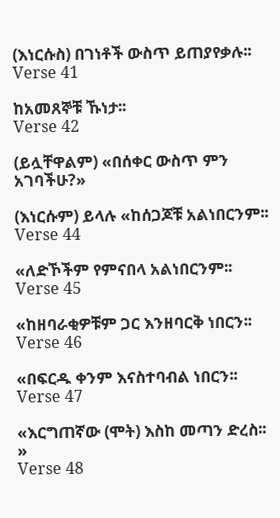(እነርሱስ) በገነቶች ውስጥ ይጠያየቃሉ፡፡
Verse 41

ከአመጸኞቹ ኹነታ፡፡
Verse 42

(ይሏቸዋልም) «በሰቀር ውስጥ ምን አገባችሁ?»

(እነርሱም) ይላሉ «ከሰጋጆቹ አልነበርንም፡፡
Verse 44

«ለድኾችም የምናበላ አልነበርንም፡፡
Verse 45

«ከዘባራቂዎቹም ጋር እንዘባርቅ ነበርን፡፡
Verse 46

«በፍርዱ ቀንም እናስተባብል ነበርን፡፡
Verse 47

«እርግጠኛው (ሞት) እስከ መጣን ድረስ፡፡»
Verse 48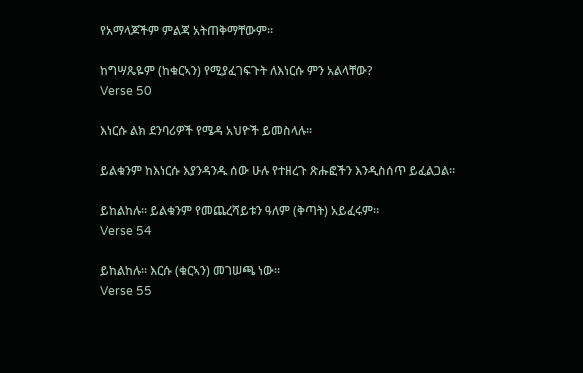የአማላጆችም ምልጃ አትጠቅማቸውም፡፡

ከግሣጼዬም (ከቁርኣን) የሚያፈገፍጉት ለእነርሱ ምን አልላቸው?
Verse 50

እነርሱ ልክ ደንባሪዎች የሜዳ አህዮች ይመስላሉ፡፡

ይልቁንም ከእነርሱ እያንዳንዱ ሰው ሁሉ የተዘረጉ ጽሑፎችን እንዲስሰጥ ይፈልጋል፡፡

ይከልከሉ፡፡ ይልቁንም የመጨረሻይቱን ዓለም (ቅጣት) አይፈሩም፡፡
Verse 54

ይከልከሉ፡፡ እርሱ (ቁርኣን) መገሠጫ ነው፡፡
Verse 55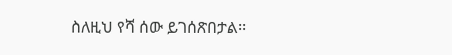ስለዚህ የሻ ሰው ይገሰጽበታል፡፡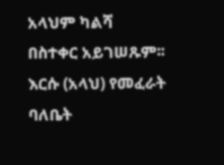አላህም ካልሻ በስተቀር አይገሠጹም፡፡ እርሱ (አላህ) የመፈራት ባለቤት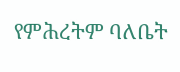የምሕረትም ባለቤት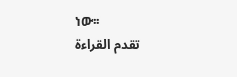ነው፡፡
تقدم القراءة